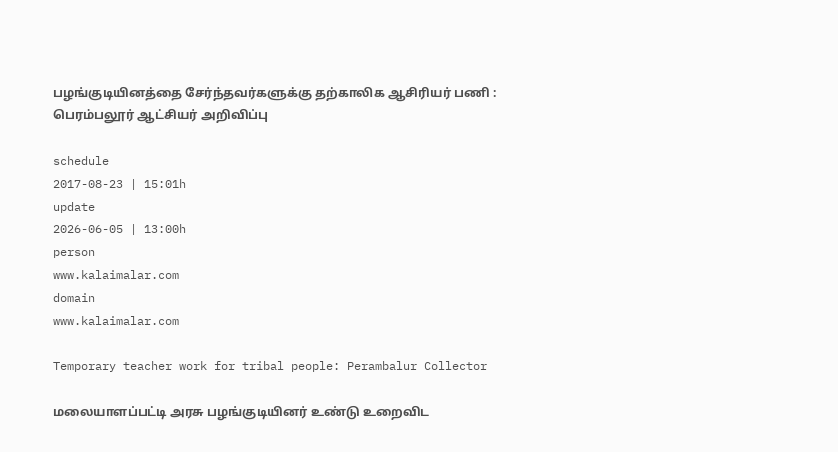பழங்குடியினத்தை சேர்ந்தவர்களுக்கு தற்காலிக ஆசிரியர் பணி : பெரம்பலூர் ஆட்சியர் அறிவிப்பு

schedule
2017-08-23 | 15:01h
update
2026-06-05 | 13:00h
person
www.kalaimalar.com
domain
www.kalaimalar.com

Temporary teacher work for tribal people: Perambalur Collector

மலையாளப்பட்டி அரசு பழங்குடியினர் உண்டு உறைவிட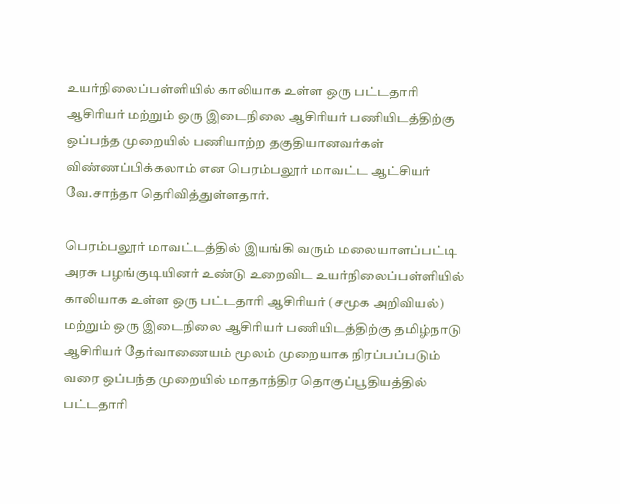உயர்நிலைப்பள்ளியில் காலியாக உள்ள ஒரு பட்டதாரி ஆசிரியர் மற்றும் ஒரு இடைநிலை ஆசிரியர் பணியிடத்திற்கு ஒப்பந்த முறையில் பணியாற்ற தகுதியானவர்கள் விண்ணப்பிக்கலாம் என பெரம்பலூர் மாவட்ட ஆட்சியர் வே.சாந்தா தெரிவித்துள்ளதார்.

பெரம்பலூர் மாவட்டத்தில் இயங்கி வரும் மலையாளப்பட்டி அரசு பழங்குடியினர் உண்டு உறைவிட உயர்நிலைப்பள்ளியில் காலியாக உள்ள ஒரு பட்டதாரி ஆசிரியர் (சமூக அறிவியல்) மற்றும் ஒரு இடைநிலை ஆசிரியர் பணியிடத்திற்கு தமிழ்நாடு ஆசிரியர் தேர்வாணையம் மூலம் முறையாக நிரப்பப்படும் வரை ஒப்பந்த முறையில் மாதாந்திர தொகுப்பூதியத்தில் பட்டதாரி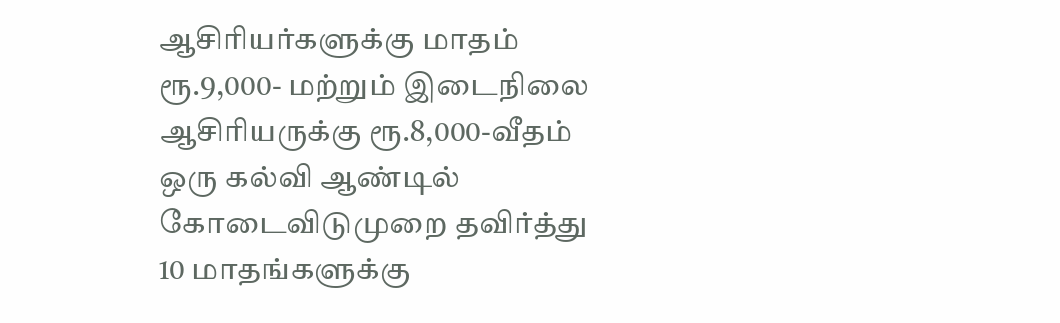ஆசிரியர்களுக்கு மாதம் ரூ.9,000- மற்றும் இடைநிலை ஆசிரியருக்கு ரூ.8,000-வீதம் ஒரு கல்வி ஆண்டில் கோடைவிடுமுறை தவிர்த்து 10 மாதங்களுக்கு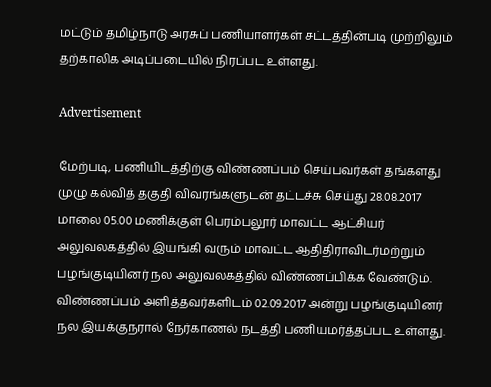மட்டும் தமிழ்நாடு அரசுப் பணியாளர்கள் சட்டத்தின்படி முற்றிலும் தற்காலிக அடிப்படையில் நிரப்பட உள்ளது.

Advertisement

மேற்படி, பணியிடத்திற்கு விண்ணப்பம் செய்பவர்கள் தங்களது முழு கல்வித் தகுதி விவரங்களுடன் தட்டச்சு செய்து 28.08.2017 மாலை 05.00 மணிக்குள் பெரம்பலூர் மாவட்ட ஆட்சியர் அலுவலகத்தில் இயங்கி வரும் மாவட்ட ஆதிதிராவிடர்மற்றும் பழங்குடியினர் நல அலுவலகத்தில் விண்ணப்பிக்க வேண்டும். விண்ணப்பம் அளித்தவர்களிடம் 02.09.2017 அன்று பழங்குடியினர் நல இயக்குநரால் நேர்காணல் நடத்தி பணியமர்த்தப்பட உள்ளது.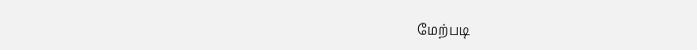மேற்படி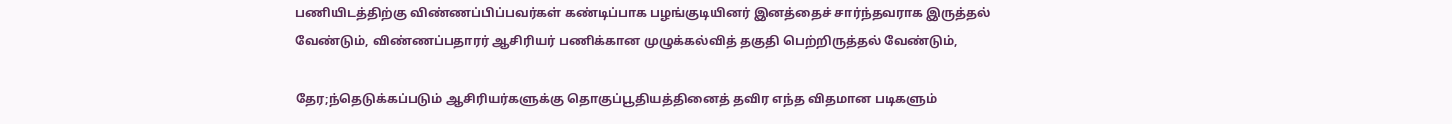பணியிடத்திற்கு விண்ணப்பிப்பவர்கள் கண்டிப்பாக பழங்குடியினர் இனத்தைச் சார்ந்தவராக இருத்தல் வேண்டும், விண்ணப்பதாரர் ஆசிரியர் பணிக்கான முழுக்கல்வித் தகுதி பெற்றிருத்தல் வேண்டும்,

தேர;ந்தெடுக்கப்படும் ஆசிரியர்களுக்கு தொகுப்பூதியத்தினைத் தவிர எந்த விதமான படிகளும்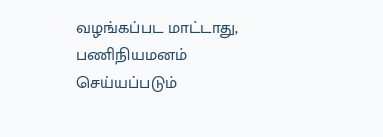வழங்கப்பட மாட்டாது, பணிநியமனம் செய்யப்படும்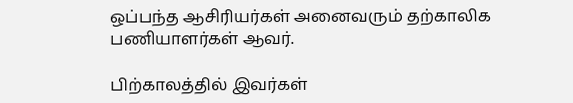ஒப்பந்த ஆசிரியர்கள் அனைவரும் தற்காலிக பணியாளர்கள் ஆவர்.

பிற்காலத்தில் இவர்கள்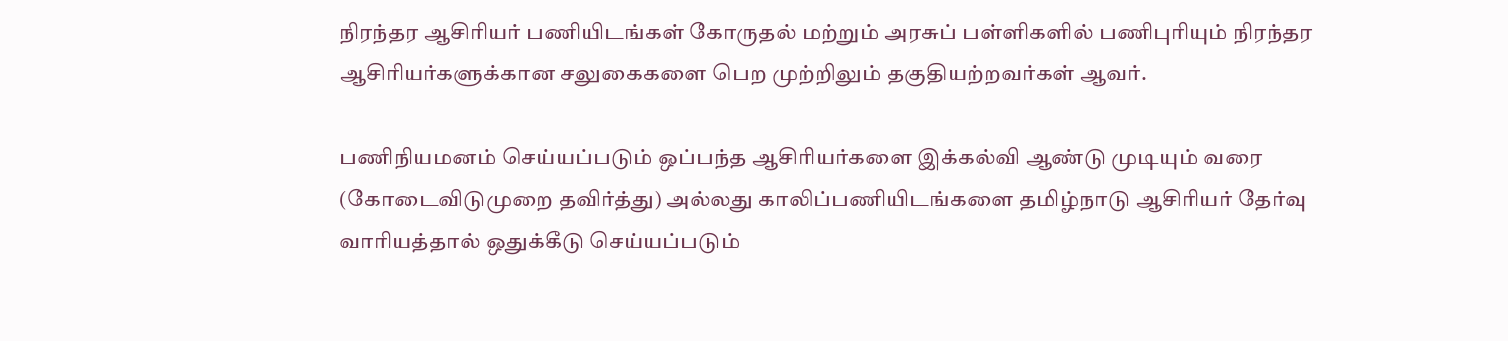நிரந்தர ஆசிரியர் பணியிடங்கள் கோருதல் மற்றும் அரசுப் பள்ளிகளில் பணிபுரியும் நிரந்தர ஆசிரியர்களுக்கான சலுகைகளை பெற முற்றிலும் தகுதியற்றவர்கள் ஆவர்.

பணிநியமனம் செய்யப்படும் ஒப்பந்த ஆசிரியர்களை இக்கல்வி ஆண்டு முடியும் வரை (கோடைவிடுமுறை தவிர்த்து) அல்லது காலிப்பணியிடங்களை தமிழ்நாடு ஆசிரியர் தேர்வு வாரியத்தால் ஒதுக்கீடு செய்யப்படும்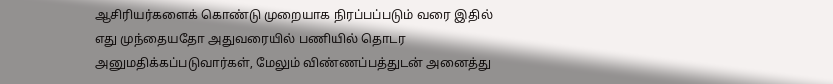ஆசிரியர்களைக் கொண்டு முறையாக நிரப்பப்படும் வரை இதில் எது முந்தையதோ அதுவரையில் பணியில் தொடர அனுமதிக்கப்படுவார்கள், மேலும் விண்ணப்பத்துடன் அனைத்து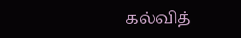கல்வித்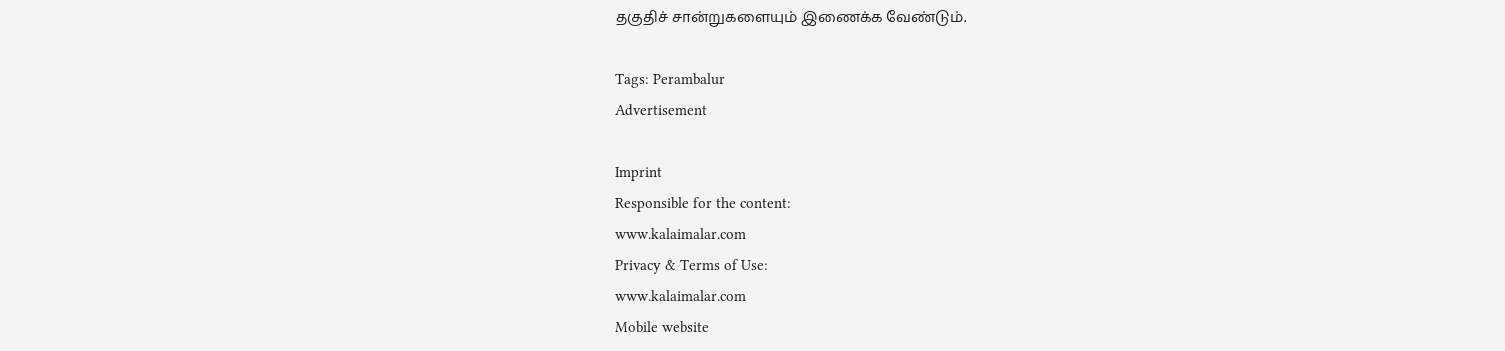தகுதிச் சான்றுகளையும் இணைக்க வேண்டும்.

Tags: Perambalur
Advertisement

Imprint
Responsible for the content:
www.kalaimalar.com
Privacy & Terms of Use:
www.kalaimalar.com
Mobile website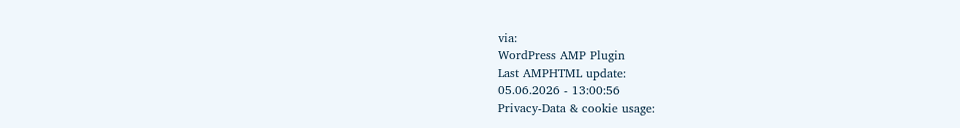via:
WordPress AMP Plugin
Last AMPHTML update:
05.06.2026 - 13:00:56
Privacy-Data & cookie usage: